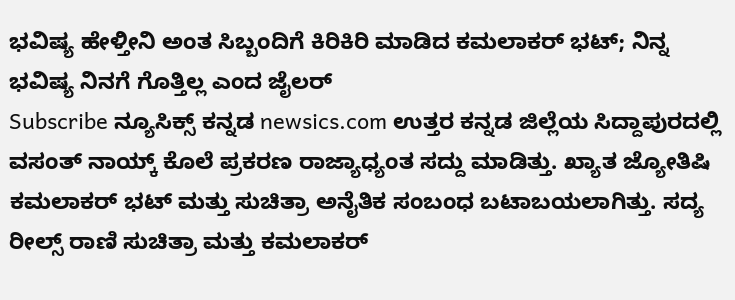ಭವಿಷ್ಯ ಹೇಳ್ತೀನಿ ಅಂತ ಸಿಬ್ಬಂದಿಗೆ ಕಿರಿಕಿರಿ ಮಾಡಿದ ಕಮಲಾಕರ್ ಭಟ್; ನಿನ್ನ ಭವಿಷ್ಯ ನಿನಗೆ ಗೊತ್ತಿಲ್ಲ ಎಂದ ಜೈಲರ್
Subscribe ನ್ಯೂಸಿಕ್ಸ್ ಕನ್ನಡ newsics.com ಉತ್ತರ ಕನ್ನಡ ಜಿಲ್ಲೆಯ ಸಿದ್ದಾಪುರದಲ್ಲಿ ವಸಂತ್ ನಾಯ್ಕ್ ಕೊಲೆ ಪ್ರಕರಣ ರಾಜ್ಯಾಧ್ಯಂತ ಸದ್ದು ಮಾಡಿತ್ತು. ಖ್ಯಾತ ಜ್ಯೋತಿಷಿ ಕಮಲಾಕರ್ ಭಟ್ ಮತ್ತು ಸುಚಿತ್ರಾ ಅನೈತಿಕ ಸಂಬಂಧ ಬಟಾಬಯಲಾಗಿತ್ತು. ಸದ್ಯ ರೀಲ್ಸ್ ರಾಣಿ ಸುಚಿತ್ರಾ ಮತ್ತು ಕಮಲಾಕರ್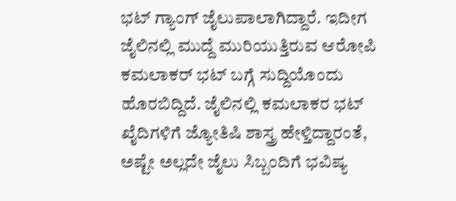ಭಟ್ ಗ್ಯಾಂಗ್ ಜೈಲುಪಾಲಾಗಿದ್ದಾರೆ. ಇದೀಗ ಜೈಲಿನಲ್ಲಿ ಮುದ್ದೆ ಮುರಿಯುತ್ತಿರುವ ಆರೋಪಿ ಕಮಲಾಕರ್ ಭಟ್ ಬಗ್ಗೆ ಸುದ್ದಿಯೊಂದು ಹೊರಬಿದ್ದಿದೆ. ಜೈಲಿನಲ್ಲಿ ಕಮಲಾಕರ ಭಟ್ ಖೈದಿಗಳಿಗೆ ಜ್ಯೋತಿಷಿ ಶಾಸ್ತ್ರ ಹೇಳ್ತಿದ್ದಾರಂತೆ, ಅಷ್ಟೇ ಅಲ್ಲದೇ ಜೈಲು ಸಿಬ್ಬಂದಿಗೆ ಭವಿಷ್ಯ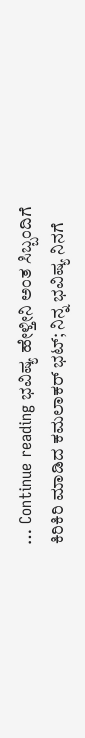… Continue reading ಭವಿಷ್ಯ ಹೇಳ್ತೀನಿ ಅಂತ ಸಿಬ್ಬಂದಿಗೆ ಕಿರಿಕಿರಿ ಮಾಡಿದ ಕಮಲಾಕರ್ ಭಟ್; ನಿನ್ನ ಭವಿಷ್ಯ ನಿನಗೆ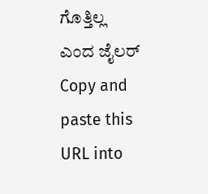ಗೊತ್ತಿಲ್ಲ ಎಂದ ಜೈಲರ್
Copy and paste this URL into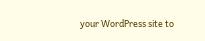your WordPress site to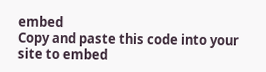embed
Copy and paste this code into your site to embed